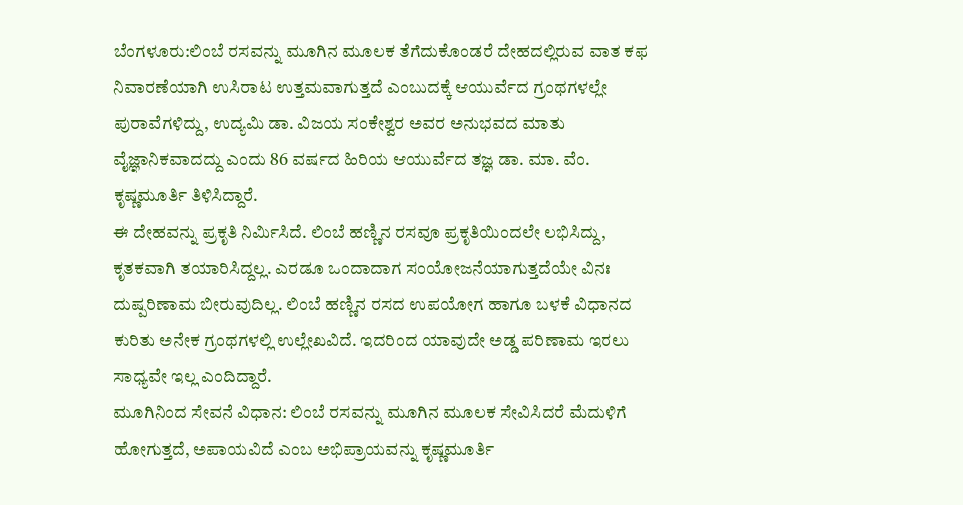ಬೆಂಗಳೂರು:ಲಿಂಬೆ ರಸವನ್ನು ಮೂಗಿನ ಮೂಲಕ ತೆಗೆದುಕೊಂಡರೆ ದೇಹದಲ್ಲಿರುವ ವಾತ ಕಫ ನಿವಾರಣೆಯಾಗಿ ಉಸಿರಾಟ ಉತ್ತಮವಾಗುತ್ತದೆ ಎಂಬುದಕ್ಕೆ ಆಯುರ್ವೆದ ಗ್ರಂಥಗಳಲ್ಲೇ ಪುರಾವೆಗಳಿದ್ದು, ಉದ್ಯಮಿ ಡಾ. ವಿಜಯ ಸಂಕೇಶ್ವರ ಅವರ ಅನುಭವದ ಮಾತು ವೈಜ್ಞಾನಿಕವಾದದ್ದು ಎಂದು 86 ವರ್ಷದ ಹಿರಿಯ ಆಯುರ್ವೆದ ತಜ್ಞ ಡಾ. ಮಾ. ವೆಂ. ಕೃಷ್ಣಮೂರ್ತಿ ತಿಳಿಸಿದ್ದಾರೆ.
ಈ ದೇಹವನ್ನು ಪ್ರಕೃತಿ ನಿರ್ವಿುಸಿದೆ. ಲಿಂಬೆ ಹಣ್ಣಿನ ರಸವೂ ಪ್ರಕೃತಿಯಿಂದಲೇ ಲಭಿಸಿದ್ದು, ಕೃತಕವಾಗಿ ತಯಾರಿಸಿದ್ದಲ್ಲ. ಎರಡೂ ಒಂದಾದಾಗ ಸಂಯೋಜನೆಯಾಗುತ್ತದೆಯೇ ವಿನಃ ದುಷ್ಪರಿಣಾಮ ಬೀರುವುದಿಲ್ಲ. ಲಿಂಬೆ ಹಣ್ಣಿನ ರಸದ ಉಪಯೋಗ ಹಾಗೂ ಬಳಕೆ ವಿಧಾನದ ಕುರಿತು ಅನೇಕ ಗ್ರಂಥಗಳಲ್ಲಿ ಉಲ್ಲೇಖವಿದೆ. ಇದರಿಂದ ಯಾವುದೇ ಅಡ್ಡ ಪರಿಣಾಮ ಇರಲು ಸಾಧ್ಯವೇ ಇಲ್ಲ ಎಂದಿದ್ದಾರೆ.
ಮೂಗಿನಿಂದ ಸೇವನೆ ವಿಧಾನ: ಲಿಂಬೆ ರಸವನ್ನು ಮೂಗಿನ ಮೂಲಕ ಸೇವಿಸಿದರೆ ಮೆದುಳಿಗೆ ಹೋಗುತ್ತದೆ, ಅಪಾಯವಿದೆ ಎಂಬ ಅಭಿಪ್ರಾಯವನ್ನು ಕೃಷ್ಣಮೂರ್ತಿ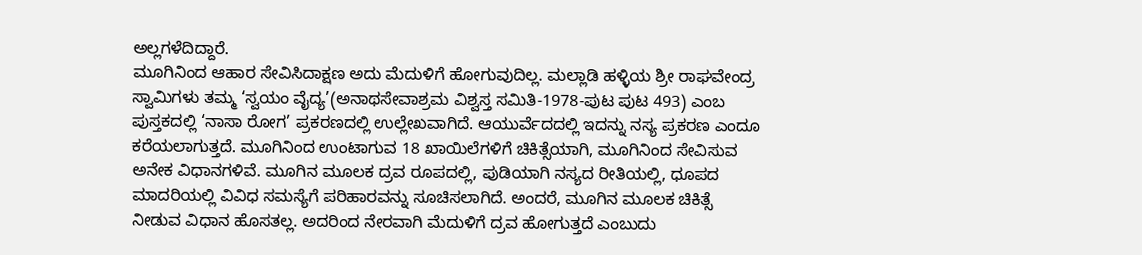ಅಲ್ಲಗಳೆದಿದ್ದಾರೆ.
ಮೂಗಿನಿಂದ ಆಹಾರ ಸೇವಿಸಿದಾಕ್ಷಣ ಅದು ಮೆದುಳಿಗೆ ಹೋಗುವುದಿಲ್ಲ. ಮಲ್ಲಾಡಿ ಹಳ್ಳಿಯ ಶ್ರೀ ರಾಘವೇಂದ್ರ ಸ್ವಾಮಿಗಳು ತಮ್ಮ ‘ಸ್ವಯಂ ವೈದ್ಯ’(ಅನಾಥಸೇವಾಶ್ರಮ ವಿಶ್ವಸ್ತ ಸಮಿತಿ-1978-ಪುಟ ಪುಟ 493) ಎಂಬ ಪುಸ್ತಕದಲ್ಲಿ ‘ನಾಸಾ ರೋಗ’ ಪ್ರಕರಣದಲ್ಲಿ ಉಲ್ಲೇಖವಾಗಿದೆ. ಆಯುರ್ವೆದದಲ್ಲಿ ಇದನ್ನು ನಸ್ಯ ಪ್ರಕರಣ ಎಂದೂ ಕರೆಯಲಾಗುತ್ತದೆ. ಮೂಗಿನಿಂದ ಉಂಟಾಗುವ 18 ಖಾಯಿಲೆಗಳಿಗೆ ಚಿಕಿತ್ಸೆಯಾಗಿ, ಮೂಗಿನಿಂದ ಸೇವಿಸುವ ಅನೇಕ ವಿಧಾನಗಳಿವೆ. ಮೂಗಿನ ಮೂಲಕ ದ್ರವ ರೂಪದಲ್ಲಿ, ಪುಡಿಯಾಗಿ ನಸ್ಯದ ರೀತಿಯಲ್ಲಿ, ಧೂಪದ ಮಾದರಿಯಲ್ಲಿ ವಿವಿಧ ಸಮಸ್ಯೆಗೆ ಪರಿಹಾರವನ್ನು ಸೂಚಿಸಲಾಗಿದೆ. ಅಂದರೆ, ಮೂಗಿನ ಮೂಲಕ ಚಿಕಿತ್ಸೆ ನೀಡುವ ವಿಧಾನ ಹೊಸತಲ್ಲ. ಅದರಿಂದ ನೇರವಾಗಿ ಮೆದುಳಿಗೆ ದ್ರವ ಹೋಗುತ್ತದೆ ಎಂಬುದು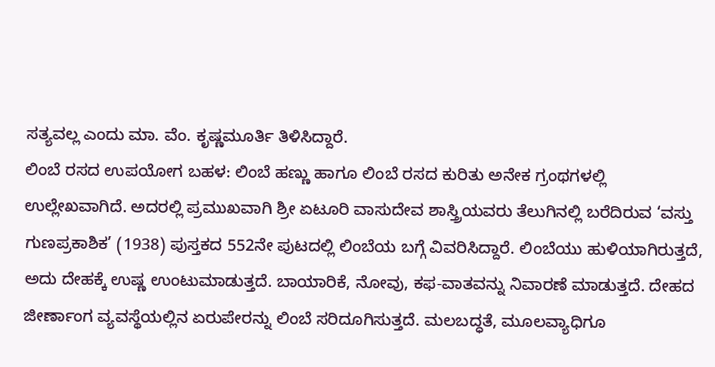ಸತ್ಯವಲ್ಲ ಎಂದು ಮಾ. ವೆಂ. ಕೃಷ್ಣಮೂರ್ತಿ ತಿಳಿಸಿದ್ದಾರೆ.
ಲಿಂಬೆ ರಸದ ಉಪಯೋಗ ಬಹಳ: ಲಿಂಬೆ ಹಣ್ಣು ಹಾಗೂ ಲಿಂಬೆ ರಸದ ಕುರಿತು ಅನೇಕ ಗ್ರಂಥಗಳಲ್ಲಿ ಉಲ್ಲೇಖವಾಗಿದೆ. ಅದರಲ್ಲಿ ಪ್ರಮುಖವಾಗಿ ಶ್ರೀ ಏಟೂರಿ ವಾಸುದೇವ ಶಾಸ್ತ್ರಿಯವರು ತೆಲುಗಿನಲ್ಲಿ ಬರೆದಿರುವ ‘ವಸ್ತು ಗುಣಪ್ರಕಾಶಿಕ’ (1938) ಪುಸ್ತಕದ 552ನೇ ಪುಟದಲ್ಲಿ ಲಿಂಬೆಯ ಬಗ್ಗೆ ವಿವರಿಸಿದ್ದಾರೆ. ಲಿಂಬೆಯು ಹುಳಿಯಾಗಿರುತ್ತದೆ, ಅದು ದೇಹಕ್ಕೆ ಉಷ್ಣ ಉಂಟುಮಾಡುತ್ತದೆ. ಬಾಯಾರಿಕೆ, ನೋವು, ಕಫ-ವಾತವನ್ನು ನಿವಾರಣೆ ಮಾಡುತ್ತದೆ. ದೇಹದ ಜೀರ್ಣಾಂಗ ವ್ಯವಸ್ಥೆಯಲ್ಲಿನ ಏರುಪೇರನ್ನು ಲಿಂಬೆ ಸರಿದೂಗಿಸುತ್ತದೆ. ಮಲಬದ್ಧತೆ, ಮೂಲವ್ಯಾಧಿಗೂ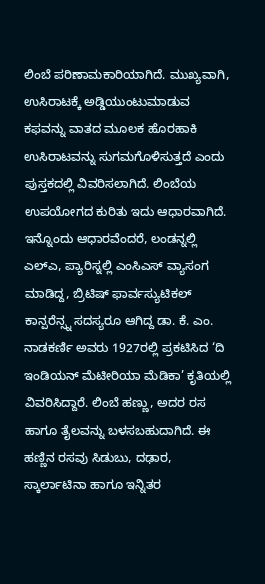ಲಿಂಬೆ ಪರಿಣಾಮಕಾರಿಯಾಗಿದೆ. ಮುಖ್ಯವಾಗಿ, ಉಸಿರಾಟಕ್ಕೆ ಅಡ್ಡಿಯುಂಟುಮಾಡುವ ಕಫವನ್ನು ವಾತದ ಮೂಲಕ ಹೊರಹಾಕಿ ಉಸಿರಾಟವನ್ನು ಸುಗಮಗೊಳಿಸುತ್ತದೆ ಎಂದು ಪುಸ್ತಕದಲ್ಲಿ ವಿವರಿಸಲಾಗಿದೆ. ಲಿಂಬೆಯ ಉಪಯೋಗದ ಕುರಿತು ಇದು ಆಧಾರವಾಗಿದೆ.
ಇನ್ನೊಂದು ಆಧಾರವೆಂದರೆ, ಲಂಡನ್ನಲ್ಲಿ ಎಲ್ಎ, ಪ್ಯಾರಿಸ್ನಲ್ಲಿ ಎಂಸಿಎಸ್ ವ್ಯಾಸಂಗ ಮಾಡಿದ್ದ, ಬ್ರಿಟಿಷ್ ಫಾರ್ವಸ್ಯುಟಿಕಲ್ ಕಾನ್ಪರೆನ್ಸ್ನ ಸದಸ್ಯರೂ ಆಗಿದ್ದ ಡಾ. ಕೆ. ಎಂ. ನಾಡಕರ್ಣಿ ಅವರು 1927ರಲ್ಲಿ ಪ್ರಕಟಿಸಿದ ‘ದಿ ಇಂಡಿಯನ್ ಮೆಟೀರಿಯಾ ಮೆಡಿಕಾ’ ಕೃತಿಯಲ್ಲಿ ವಿವರಿಸಿದ್ದಾರೆ. ಲಿಂಬೆ ಹಣ್ಣು, ಅದರ ರಸ ಹಾಗೂ ತೈಲವನ್ನು ಬಳಸಬಹುದಾಗಿದೆ. ಈ ಹಣ್ಣಿನ ರಸವು ಸಿಡುಬು, ದಢಾರ, ಸ್ಕಾರ್ಲಾಟಿನಾ ಹಾಗೂ ಇನ್ನಿತರ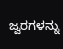ಜ್ವರಗಳನ್ನು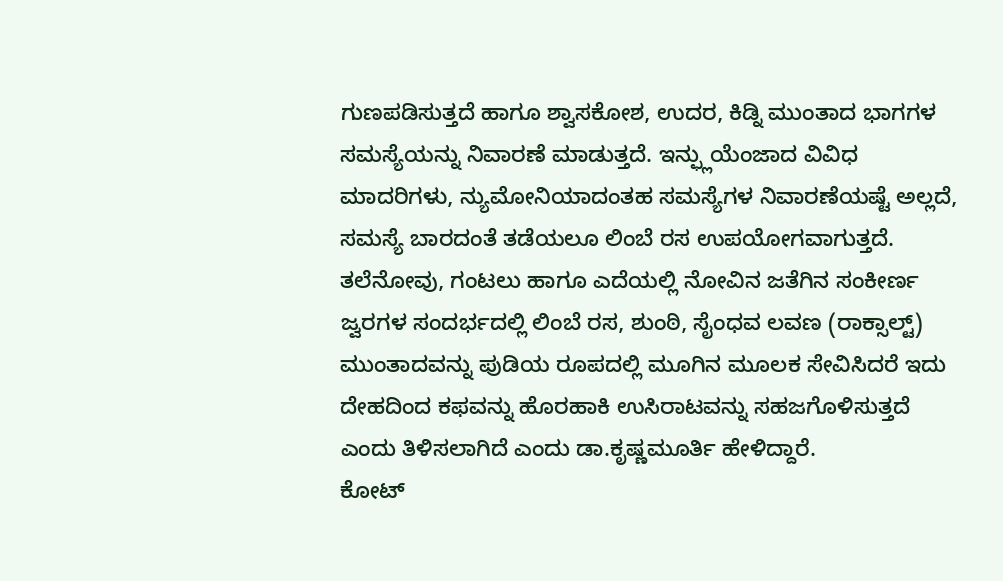ಗುಣಪಡಿಸುತ್ತದೆ ಹಾಗೂ ಶ್ವಾಸಕೋಶ, ಉದರ, ಕಿಡ್ನಿ ಮುಂತಾದ ಭಾಗಗಳ ಸಮಸ್ಯೆಯನ್ನು ನಿವಾರಣೆ ಮಾಡುತ್ತದೆ. ಇನ್ಫ್ಲುಯೆಂಜಾದ ವಿವಿಧ ಮಾದರಿಗಳು, ನ್ಯುಮೋನಿಯಾದಂತಹ ಸಮಸ್ಯೆಗಳ ನಿವಾರಣೆಯಷ್ಟೆ ಅಲ್ಲದೆ, ಸಮಸ್ಯೆ ಬಾರದಂತೆ ತಡೆಯಲೂ ಲಿಂಬೆ ರಸ ಉಪಯೋಗವಾಗುತ್ತದೆ. ತಲೆನೋವು, ಗಂಟಲು ಹಾಗೂ ಎದೆಯಲ್ಲಿ ನೋವಿನ ಜತೆಗಿನ ಸಂಕೀರ್ಣ ಜ್ವರಗಳ ಸಂದರ್ಭದಲ್ಲಿ ಲಿಂಬೆ ರಸ, ಶುಂಠಿ, ಸೈಂಧವ ಲವಣ (ರಾಕ್ಸಾಲ್ಟ್) ಮುಂತಾದವನ್ನು ಪುಡಿಯ ರೂಪದಲ್ಲಿ ಮೂಗಿನ ಮೂಲಕ ಸೇವಿಸಿದರೆ ಇದು ದೇಹದಿಂದ ಕಫವನ್ನು ಹೊರಹಾಕಿ ಉಸಿರಾಟವನ್ನು ಸಹಜಗೊಳಿಸುತ್ತದೆ ಎಂದು ತಿಳಿಸಲಾಗಿದೆ ಎಂದು ಡಾ.ಕೃಷ್ಣಮೂರ್ತಿ ಹೇಳಿದ್ದಾರೆ.
ಕೋಟ್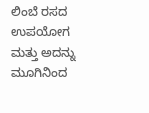ಲಿಂಬೆ ರಸದ ಉಪಯೋಗ ಮತ್ತು ಅದನ್ನು ಮೂಗಿನಿಂದ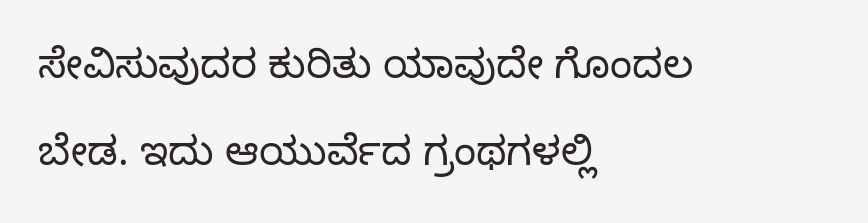ಸೇವಿಸುವುದರ ಕುರಿತು ಯಾವುದೇ ಗೊಂದಲ ಬೇಡ. ಇದು ಆಯುರ್ವೆದ ಗ್ರಂಥಗಳಲ್ಲಿ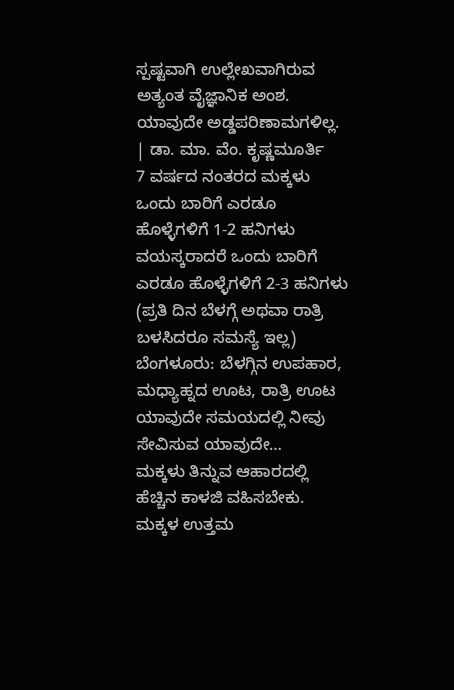ಸ್ಪಷ್ಟವಾಗಿ ಉಲ್ಲೇಖವಾಗಿರುವ ಅತ್ಯಂತ ವೈಜ್ಞಾನಿಕ ಅಂಶ. ಯಾವುದೇ ಅಡ್ಡಪರಿಣಾಮಗಳಿಲ್ಲ.
| ಡಾ. ಮಾ. ವೆಂ. ಕೃಷ್ಣಮೂರ್ತಿ
7 ವರ್ಷದ ನಂತರದ ಮಕ್ಕಳು ಒಂದು ಬಾರಿಗೆ ಎರಡೂ ಹೊಳ್ಳೆಗಳಿಗೆ 1-2 ಹನಿಗಳು
ವಯಸ್ಕರಾದರೆ ಒಂದು ಬಾರಿಗೆ ಎರಡೂ ಹೊಳ್ಳೆಗಳಿಗೆ 2-3 ಹನಿಗಳು
(ಪ್ರತಿ ದಿನ ಬೆಳಗ್ಗೆ ಅಥವಾ ರಾತ್ರಿ ಬಳಸಿದರೂ ಸಮಸ್ಯೆ ಇಲ್ಲ)
ಬೆಂಗಳೂರು: ಬೆಳಗ್ಗಿನ ಉಪಹಾರ, ಮಧ್ಯಾಹ್ನದ ಊಟ, ರಾತ್ರಿ ಊಟ ಯಾವುದೇ ಸಮಯದಲ್ಲಿ ನೀವು ಸೇವಿಸುವ ಯಾವುದೇ…
ಮಕ್ಕಳು ತಿನ್ನುವ ಆಹಾರದಲ್ಲಿ ಹೆಚ್ಚಿನ ಕಾಳಜಿ ವಹಿಸಬೇಕು. ಮಕ್ಕಳ ಉತ್ತಮ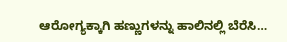ಆರೋಗ್ಯಕ್ಕಾಗಿ ಹಣ್ಣುಗಳನ್ನು ಹಾಲಿನಲ್ಲಿ ಬೆರೆಸಿ…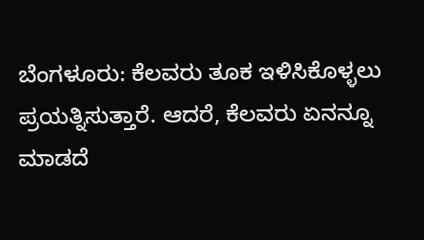ಬೆಂಗಳೂರು: ಕೆಲವರು ತೂಕ ಇಳಿಸಿಕೊಳ್ಳಲು ಪ್ರಯತ್ನಿಸುತ್ತಾರೆ. ಆದರೆ, ಕೆಲವರು ಏನನ್ನೂ ಮಾಡದೆ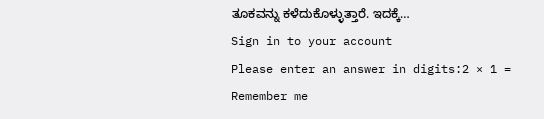ತೂಕವನ್ನು ಕಳೆದುಕೊಳ್ಳುತ್ತಾರೆ. ಇದಕ್ಕೆ…
Sign in to your account
Please enter an answer in digits:2 × 1 =
Remember me